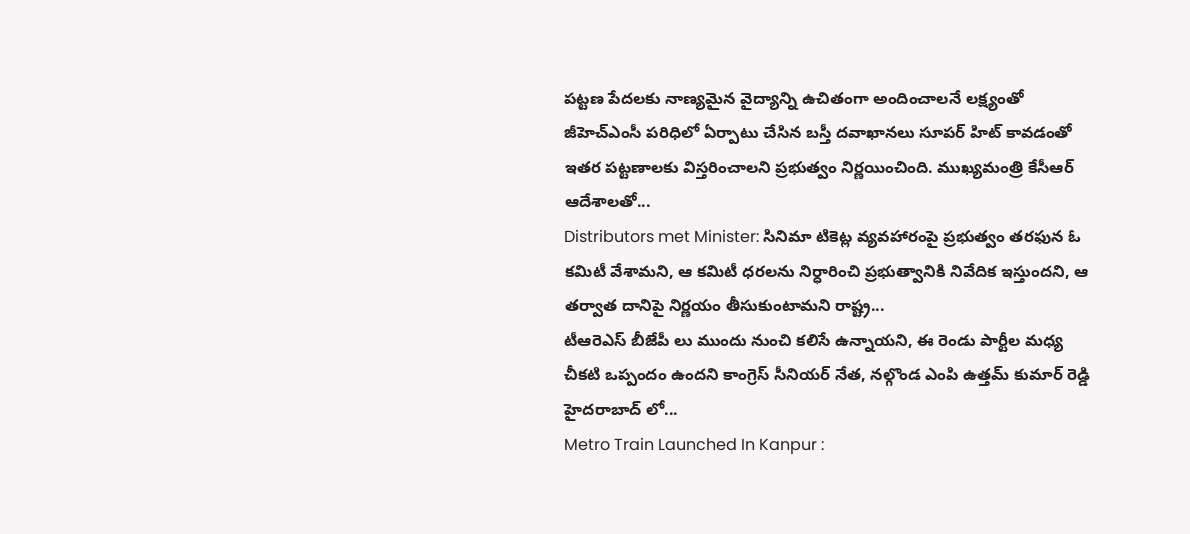పట్టణ పేదలకు నాణ్యమైన వైద్యాన్ని ఉచితంగా అందించాలనే లక్ష్యంతో జీహెచ్ఎంసీ పరిధిలో ఏర్పాటు చేసిన బస్తీ దవాఖానలు సూపర్ హిట్ కావడంతో ఇతర పట్టణాలకు విస్తరించాలని ప్రభుత్వం నిర్ణయించింది. ముఖ్యమంత్రి కేసీఆర్ ఆదేశాలతో...
Distributors met Minister: సినిమా టికెట్ల వ్యవహారంపై ప్రభుత్వం తరఫున ఓ కమిటీ వేశామని, ఆ కమిటీ ధరలను నిర్ధారించి ప్రభుత్వానికి నివేదిక ఇస్తుందని, ఆ తర్వాత దానిపై నిర్ణయం తీసుకుంటామని రాష్ట్ర...
టీఆరెఎస్ బీజేపీ లు ముందు నుంచి కలిసే ఉన్నాయని, ఈ రెండు పార్టీల మధ్య చీకటి ఒప్పందం ఉందని కాంగ్రెస్ సీనియర్ నేత, నల్గొండ ఎంపి ఉత్తమ్ కుమార్ రెడ్డి హైదరాబాద్ లో...
Metro Train Launched In Kanpur :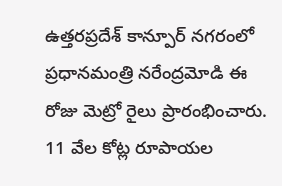ఉత్తరప్రదేశ్ కాన్పూర్ నగరంలో ప్రధానమంత్రి నరేంద్రమోడి ఈ రోజు మెట్రో రైలు ప్రారంభించారు. 11 వేల కోట్ల రూపాయల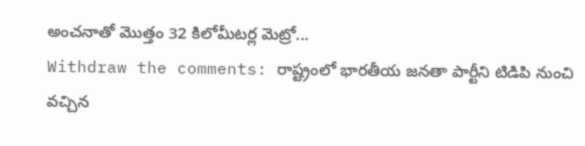అంచనాతో మొత్తం 32 కిలోమీటర్ల మెట్రో...
Withdraw the comments: రాష్ట్రంలో భారతీయ జనతా పార్టీని టిడిపి నుంచి వచ్చిన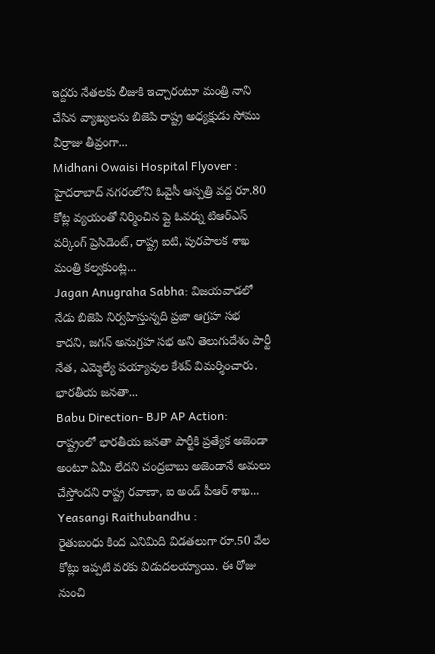ఇద్దరు నేతలకు లీజుకి ఇచ్చారంటూ మంత్రి నాని చేసిన వ్యాఖ్యలను బిజెపి రాష్ట్ర అధ్యక్షుడు సోము వీర్రాజు తీవ్రంగా...
Midhani Owaisi Hospital Flyover :
హైదరాబాద్ నగరంలోని ఓవైసీ ఆస్పత్రి వద్ద రూ.80 కోట్ల వ్యయంతో నిర్మించిన ప్లై ఓవర్ను టిఆర్ఎస్ వర్కింగ్ ప్రెసిడెంట్, రాష్ట్ర ఐటి, పురపాలక శాఖ మంత్రి కల్వకుంట్ల...
Jagan Anugraha Sabha: విజయవాడలో నేడు బిజెపి నిర్వహిస్తున్నది ప్రజా ఆగ్రహ సభ కాదని, జగన్ అనుగ్రహ సభ అని తెలుగుదేశం పార్టీ నేత, ఎమ్మెల్యే పయ్యావుల కేశవ్ విమర్శించారు. భారతీయ జనతా...
Babu Direction- BJP AP Action: రాష్ట్రంలో భారతీయ జనతా పార్టీకి ప్రత్యేక అజెండా అంటూ ఏమీ లేదని చంద్రబాబు అజెండానే అమలు చేస్తోందని రాష్ట్ర రవాణా, ఐ అండ్ పీఆర్ శాఖ...
Yeasangi Raithubandhu :
రైతుబంధు కింద ఎనిమిది విడతలుగా రూ.50 వేల కోట్లు ఇప్పటి వరకు విడుదలయ్యాయి. ఈ రోజు నుంచి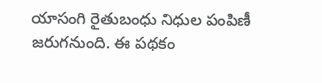యాసంగి రైతుబంధు నిధుల పంపిణీ జరుగనుంది. ఈ పథకం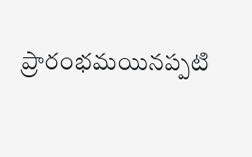ప్రారంభమయినప్పటి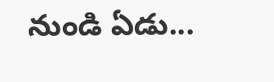నుండి ఏడు...